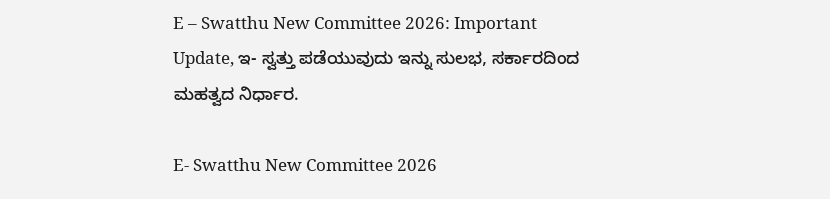E – Swatthu New Committee 2026: Important Update, ಇ- ಸ್ವತ್ತು ಪಡೆಯುವುದು ಇನ್ನು ಸುಲಭ, ಸರ್ಕಾರದಿಂದ ಮಹತ್ವದ ನಿರ್ಧಾರ.

E- Swatthu New Committee 2026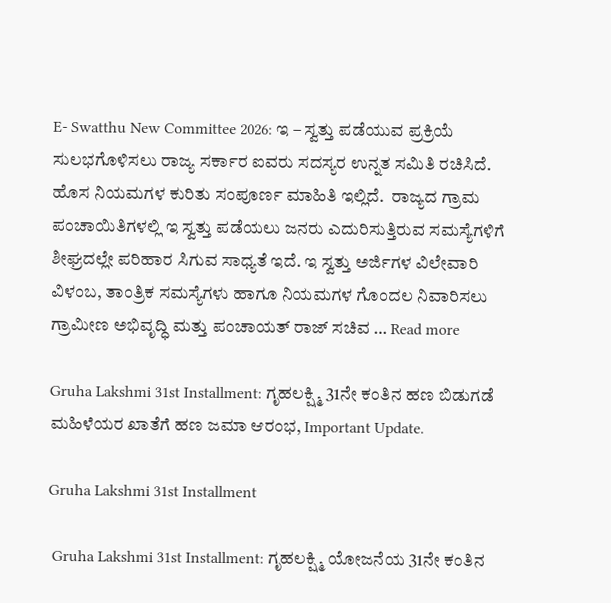E- Swatthu New Committee 2026: ಇ – ಸ್ವತ್ತು ಪಡೆಯುವ ಪ್ರಕ್ರಿಯೆ ಸುಲಭಗೊಳಿಸಲು ರಾಜ್ಯ ಸರ್ಕಾರ ಐವರು ಸದಸ್ಯರ ಉನ್ನತ ಸಮಿತಿ ರಚಿಸಿದೆ. ಹೊಸ ನಿಯಮಗಳ ಕುರಿತು ಸಂಪೂರ್ಣ ಮಾಹಿತಿ ಇಲ್ಲಿದೆ.  ರಾಜ್ಯದ ಗ್ರಾಮ ಪಂಚಾಯಿತಿಗಳಲ್ಲಿ ಇ ಸ್ವತ್ತು ಪಡೆಯಲು ಜನರು ಎದುರಿಸುತ್ತಿರುವ ಸಮಸ್ಯೆಗಳಿಗೆ ಶೀಘ್ರದಲ್ಲೇ ಪರಿಹಾರ ಸಿಗುವ ಸಾಧ್ಯತೆ ಇದೆ. ಇ ಸ್ವತ್ತು ಅರ್ಜಿಗಳ ವಿಲೇವಾರಿ ವಿಳಂಬ, ತಾಂತ್ರಿಕ ಸಮಸ್ಯೆಗಳು ಹಾಗೂ ನಿಯಮಗಳ ಗೊಂದಲ ನಿವಾರಿಸಲು ಗ್ರಾಮೀಣ ಅಭಿವೃದ್ಧಿ ಮತ್ತು ಪಂಚಾಯತ್ ರಾಜ್ ಸಚಿವ … Read more

Gruha Lakshmi 31st Installment: ಗೃಹಲಕ್ಷ್ಮಿ 31ನೇ ಕಂತಿನ ಹಣ ಬಿಡುಗಡೆ ಮಹಿಳೆಯರ ಖಾತೆಗೆ ಹಣ ಜಮಾ ಆರಂಭ, Important Update.

Gruha Lakshmi 31st Installment

 Gruha Lakshmi 31st Installment: ಗೃಹಲಕ್ಷ್ಮಿ ಯೋಜನೆಯ 31ನೇ ಕಂತಿನ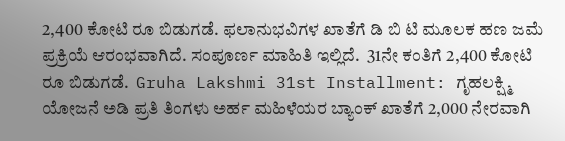2,400 ಕೋಟಿ ರೂ ಬಿಡುಗಡೆ. ಫಲಾನುಭವಿಗಳ ಖಾತೆಗೆ ಡಿ ಬಿ ಟಿ ಮೂಲಕ ಹಣ ಜಮೆ ಪ್ರಕ್ರಿಯೆ ಆರಂಭವಾಗಿದೆ. ಸಂಪೂರ್ಣ ಮಾಹಿತಿ ಇಲ್ಲಿದೆ.  31ನೇ ಕಂತಿಗೆ 2,400 ಕೋಟಿ ರೂ ಬಿಡುಗಡೆ.  Gruha Lakshmi 31st Installment: ಗೃಹಲಕ್ಷ್ಮಿ ಯೋಜನೆ ಅಡಿ ಪ್ರತಿ ತಿಂಗಳು ಅರ್ಹ ಮಹಿಳೆಯರ ಬ್ಯಾಂಕ್ ಖಾತೆಗೆ 2,000 ನೇರವಾಗಿ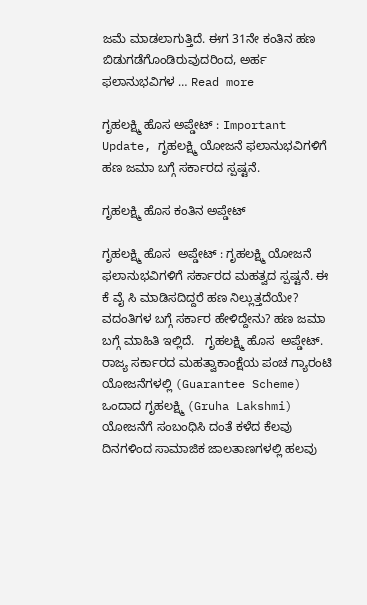ಜಮೆ ಮಾಡಲಾಗುತ್ತಿದೆ. ಈಗ 31ನೇ ಕಂತಿನ ಹಣ ಬಿಡುಗಡೆಗೊಂಡಿರುವುದರಿಂದ, ಅರ್ಹ ಫಲಾನುಭವಿಗಳ … Read more

ಗೃಹಲಕ್ಷ್ಮಿ ಹೊಸ ಅಪ್ಡೇಟ್ : Important Update, ಗೃಹಲಕ್ಷ್ಮಿ ಯೋಜನೆ ಫಲಾನುಭವಿಗಳಿಗೆ ಹಣ ಜಮಾ ಬಗ್ಗೆ ಸರ್ಕಾರದ ಸ್ಪಷ್ಟನೆ.

ಗೃಹಲಕ್ಷ್ಮಿ ಹೊಸ ಕಂತಿನ ಅಪ್ಡೇಟ್

ಗೃಹಲಕ್ಷ್ಮಿ ಹೊಸ  ಅಪ್ಡೇಟ್ : ಗೃಹಲಕ್ಷ್ಮಿ ಯೋಜನೆ ಫಲಾನುಭವಿಗಳಿಗೆ ಸರ್ಕಾರದ ಮಹತ್ವದ ಸ್ಪಷ್ಟನೆ. ಈ ಕೆ ವೈ ಸಿ ಮಾಡಿಸದಿದ್ದರೆ ಹಣ ನಿಲ್ಲುತ್ತದೆಯೇ? ವದಂತಿಗಳ ಬಗ್ಗೆ ಸರ್ಕಾರ ಹೇಳಿದ್ದೇನು? ಹಣ ಜಮಾ ಬಗ್ಗೆ ಮಾಹಿತಿ ಇಲ್ಲಿದೆ.   ಗೃಹಲಕ್ಷ್ಮಿ ಹೊಸ  ಅಪ್ಡೇಟ್.  ರಾಜ್ಯ ಸರ್ಕಾರದ ಮಹತ್ವಾಕಾಂಕ್ಷೆಯ ಪಂಚ ಗ್ಯಾರಂಟಿ ಯೋಜನೆಗಳಲ್ಲಿ (Guarantee Scheme) ಒಂದಾದ ಗೃಹಲಕ್ಷ್ಮಿ (Gruha Lakshmi) ಯೋಜನೆಗೆ ಸಂಬಂಧಿಸಿ ದಂತೆ ಕಳೆದ ಕೆಲವು ದಿನಗಳಿಂದ ಸಾಮಾಜಿಕ ಜಾಲತಾಣಗಳಲ್ಲಿ ಹಲವು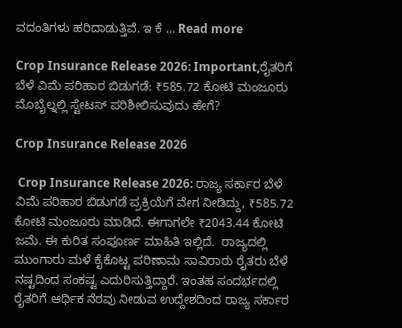ವದಂತಿಗಳು ಹರಿದಾಡುತ್ತಿವೆ. ಇ ಕೆ … Read more

Crop Insurance Release 2026: Important,ರೈತರಿಗೆ ಬೆಳೆ ವಿಮೆ ಪರಿಹಾರ ಬಿಡುಗಡೆ: ₹585.72 ಕೋಟಿ ಮಂಜೂರು ಮೊಬೈಲ್ನಲ್ಲಿ ಸ್ಟೇಟಸ್ ಪರಿಶೀಲಿಸುವುದು ಹೇಗೆ?

Crop Insurance Release 2026

 Crop Insurance Release 2026: ರಾಜ್ಯ ಸರ್ಕಾರ ಬೆಳೆ ವಿಮೆ ಪರಿಹಾರ ಬಿಡುಗಡೆ ಪ್ರಕ್ರಿಯೆಗೆ ವೇಗ ನೀಡಿದ್ದು, ₹585.72 ಕೋಟಿ ಮಂಜೂರು ಮಾಡಿದೆ. ಈಗಾಗಲೇ ₹2043.44 ಕೋಟಿ ಜಮೆ. ಈ ಕುರಿತ ಸಂಪೂರ್ಣ ಮಾಹಿತಿ ಇಲ್ಲಿದೆ.  ರಾಜ್ಯದಲ್ಲಿ ಮುಂಗಾರು ಮಳೆ ಕೈಕೊಟ್ಟ ಪರಿಣಾಮ ಸಾವಿರಾರು ರೈತರು ಬೆಳೆ ನಷ್ಟದಿಂದ ಸಂಕಷ್ಟ ಎದುರಿಸುತ್ತಿದ್ದಾರೆ. ಇಂತಹ ಸಂದರ್ಭದಲ್ಲಿ ರೈತರಿಗೆ ಆರ್ಥಿಕ ನೆರವು ನೀಡುವ ಉದ್ದೇಶದಿಂದ ರಾಜ್ಯ ಸರ್ಕಾರ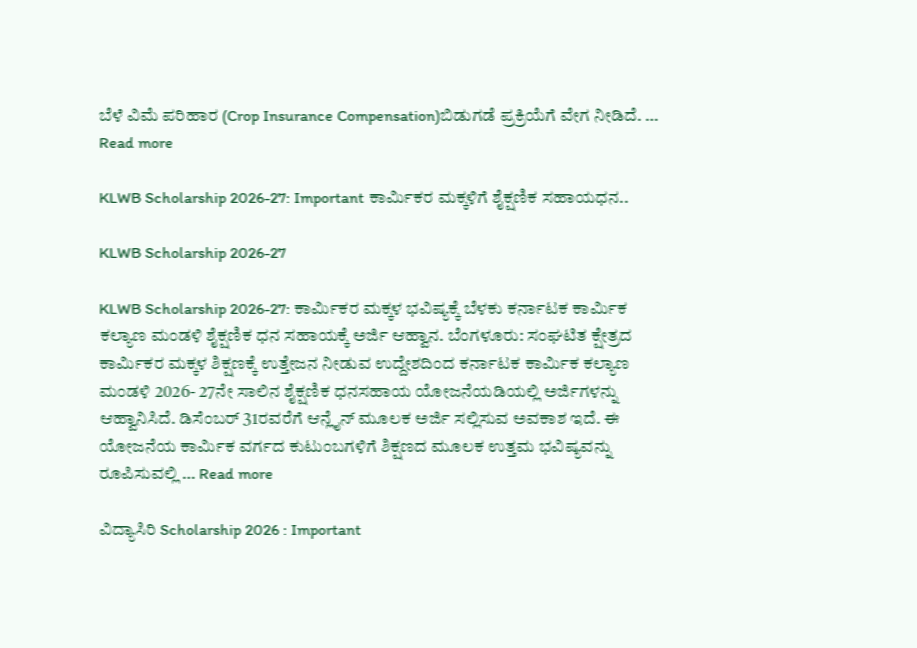ಬೆಳೆ ವಿಮೆ ಪರಿಹಾರ (Crop Insurance Compensation)ಬಿಡುಗಡೆ ಪ್ರಕ್ರಿಯೆಗೆ ವೇಗ ನೀಡಿದೆ. … Read more

KLWB Scholarship 2026-27: Important ಕಾರ್ಮಿಕರ ಮಕ್ಕಳಿಗೆ ಶೈಕ್ಷಣಿಕ ಸಹಾಯಧನ..

KLWB Scholarship 2026-27

KLWB Scholarship 2026-27: ಕಾರ್ಮಿಕರ ಮಕ್ಕಳ ಭವಿಷ್ಯಕ್ಕೆ ಬೆಳಕು ಕರ್ನಾಟಕ ಕಾರ್ಮಿಕ ಕಲ್ಯಾಣ ಮಂಡಳಿ ಶೈಕ್ಷಣಿಕ ಧನ ಸಹಾಯಕ್ಕೆ ಅರ್ಜಿ ಆಹ್ವಾನ. ಬೆಂಗಳೂರು: ಸಂಘಟಿತ ಕ್ಷೇತ್ರದ ಕಾರ್ಮಿಕರ ಮಕ್ಕಳ ಶಿಕ್ಷಣಕ್ಕೆ ಉತ್ತೇಜನ ನೀಡುವ ಉದ್ದೇಶದಿಂದ ಕರ್ನಾಟಕ ಕಾರ್ಮಿಕ ಕಲ್ಯಾಣ ಮಂಡಳಿ 2026- 27ನೇ ಸಾಲಿನ ಶೈಕ್ಷಣಿಕ ಧನಸಹಾಯ ಯೋಜನೆಯಡಿಯಲ್ಲಿ ಅರ್ಜಿಗಳನ್ನು ಆಹ್ವಾನಿಸಿದೆ. ಡಿಸೆಂಬರ್ 31ರವರೆಗೆ ಆನ್ಲೈನ್ ಮೂಲಕ ಅರ್ಜಿ ಸಲ್ಲಿಸುವ ಅವಕಾಶ ಇದೆ. ಈ ಯೋಜನೆಯ ಕಾರ್ಮಿಕ ವರ್ಗದ ಕುಟುಂಬಗಳಿಗೆ ಶಿಕ್ಷಣದ ಮೂಲಕ ಉತ್ತಮ ಭವಿಷ್ಯವನ್ನು ರೂಪಿಸುವಲ್ಲಿ … Read more

ವಿದ್ಯಾಸಿರಿ Scholarship 2026 : Important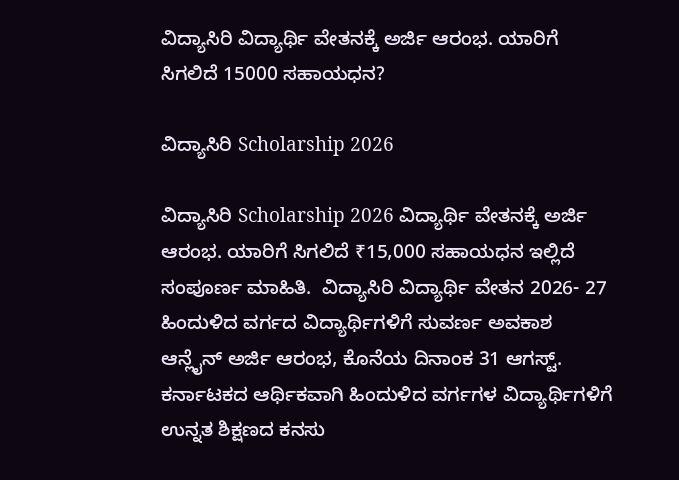ವಿದ್ಯಾಸಿರಿ ವಿದ್ಯಾರ್ಥಿ ವೇತನಕ್ಕೆ ಅರ್ಜಿ ಆರಂಭ. ಯಾರಿಗೆ ಸಿಗಲಿದೆ 15000 ಸಹಾಯಧನ?

ವಿದ್ಯಾಸಿರಿ Scholarship 2026

ವಿದ್ಯಾಸಿರಿ Scholarship 2026 ವಿದ್ಯಾರ್ಥಿ ವೇತನಕ್ಕೆ ಅರ್ಜಿ ಆರಂಭ. ಯಾರಿಗೆ ಸಿಗಲಿದೆ ₹15,000 ಸಹಾಯಧನ ಇಲ್ಲಿದೆ ಸಂಪೂರ್ಣ ಮಾಹಿತಿ.  ವಿದ್ಯಾಸಿರಿ ವಿದ್ಯಾರ್ಥಿ ವೇತನ 2026- 27 ಹಿಂದುಳಿದ ವರ್ಗದ ವಿದ್ಯಾರ್ಥಿಗಳಿಗೆ ಸುವರ್ಣ ಅವಕಾಶ ಆನ್ಲೈನ್ ಅರ್ಜಿ ಆರಂಭ, ಕೊನೆಯ ದಿನಾಂಕ 31 ಆಗಸ್ಟ್. ಕರ್ನಾಟಕದ ಆರ್ಥಿಕವಾಗಿ ಹಿಂದುಳಿದ ವರ್ಗಗಳ ವಿದ್ಯಾರ್ಥಿಗಳಿಗೆ ಉನ್ನತ ಶಿಕ್ಷಣದ ಕನಸು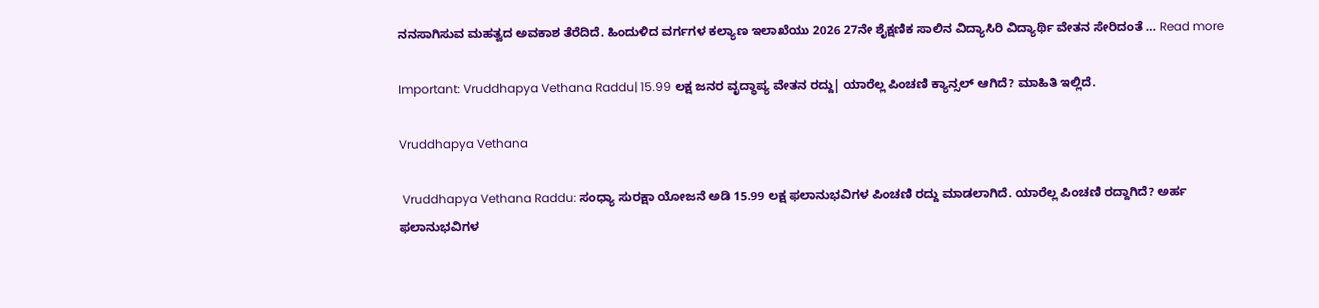ನನಸಾಗಿಸುವ ಮಹತ್ವದ ಅವಕಾಶ ತೆರೆದಿದೆ. ಹಿಂದುಳಿದ ವರ್ಗಗಳ ಕಲ್ಯಾಣ ಇಲಾಖೆಯು 2026 27ನೇ ಶೈಕ್ಷಣಿಕ ಸಾಲಿನ ವಿದ್ಯಾಸಿರಿ ವಿದ್ಯಾರ್ಥಿ ವೇತನ ಸೇರಿದಂತೆ … Read more

Important: Vruddhapya Vethana Raddu| 15.99 ಲಕ್ಷ ಜನರ ವೃದ್ಧಾಪ್ಯ ವೇತನ ರದ್ದು| ಯಾರೆಲ್ಲ ಪಿಂಚಣಿ ಕ್ಯಾನ್ಸಲ್ ಆಗಿದೆ? ಮಾಹಿತಿ ಇಲ್ಲಿದೆ.

Vruddhapya Vethana

 Vruddhapya Vethana Raddu: ಸಂಧ್ಯಾ ಸುರಕ್ಷಾ ಯೋಜನೆ ಅಡಿ 15.99 ಲಕ್ಷ ಫಲಾನುಭವಿಗಳ ಪಿಂಚಣಿ ರದ್ದು ಮಾಡಲಾಗಿದೆ. ಯಾರೆಲ್ಲ ಪಿಂಚಣಿ ರದ್ದಾಗಿದೆ? ಅರ್ಹ ಫಲಾನುಭವಿಗಳ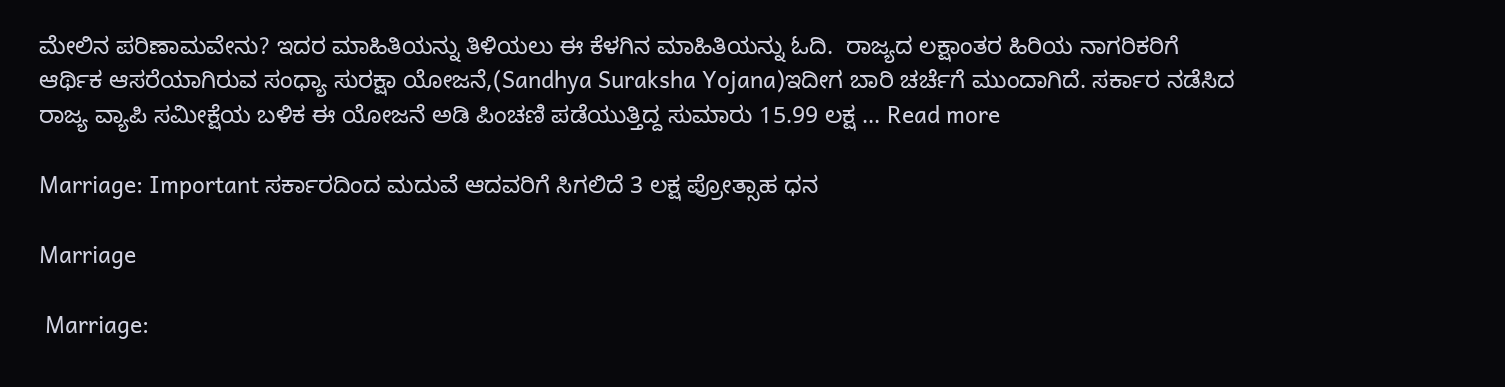ಮೇಲಿನ ಪರಿಣಾಮವೇನು? ಇದರ ಮಾಹಿತಿಯನ್ನು ತಿಳಿಯಲು ಈ ಕೆಳಗಿನ ಮಾಹಿತಿಯನ್ನು ಓದಿ.  ರಾಜ್ಯದ ಲಕ್ಷಾಂತರ ಹಿರಿಯ ನಾಗರಿಕರಿಗೆ ಆರ್ಥಿಕ ಆಸರೆಯಾಗಿರುವ ಸಂಧ್ಯಾ ಸುರಕ್ಷಾ ಯೋಜನೆ,(Sandhya Suraksha Yojana)ಇದೀಗ ಬಾರಿ ಚರ್ಚೆಗೆ ಮುಂದಾಗಿದೆ. ಸರ್ಕಾರ ನಡೆಸಿದ ರಾಜ್ಯ ವ್ಯಾಪಿ ಸಮೀಕ್ಷೆಯ ಬಳಿಕ ಈ ಯೋಜನೆ ಅಡಿ ಪಿಂಚಣಿ ಪಡೆಯುತ್ತಿದ್ದ ಸುಮಾರು 15.99 ಲಕ್ಷ … Read more

Marriage: Important ಸರ್ಕಾರದಿಂದ ಮದುವೆ ಆದವರಿಗೆ ಸಿಗಲಿದೆ 3 ಲಕ್ಷ ಪ್ರೋತ್ಸಾಹ ಧನ

Marriage

 Marriage: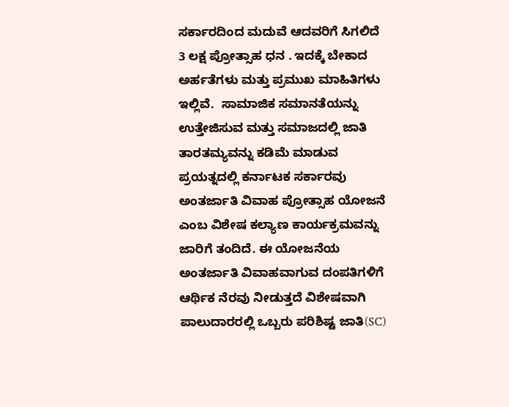ಸರ್ಕಾರದಿಂದ ಮದುವೆ ಆದವರಿಗೆ ಸಿಗಲಿದೆ 3 ಲಕ್ಷ ಪ್ರೋತ್ಸಾಹ ಧನ . ಇದಕ್ಕೆ ಬೇಕಾದ ಅರ್ಹತೆಗಳು ಮತ್ತು ಪ್ರಮುಖ ಮಾಹಿತಿಗಳು ಇಲ್ಲಿವೆ.  ಸಾಮಾಜಿಕ ಸಮಾನತೆಯನ್ನು ಉತ್ತೇಜಿಸುವ ಮತ್ತು ಸಮಾಜದಲ್ಲಿ ಜಾತಿ ತಾರತಮ್ಯವನ್ನು ಕಡಿಮೆ ಮಾಡುವ ಪ್ರಯತ್ನದಲ್ಲಿ ಕರ್ನಾಟಕ ಸರ್ಕಾರವು ಅಂತರ್ಜಾತಿ ವಿವಾಹ ಪ್ರೋತ್ಸಾಹ ಯೋಜನೆ ಎಂಬ ವಿಶೇಷ ಕಲ್ಯಾಣ ಕಾರ್ಯಕ್ರಮವನ್ನು ಜಾರಿಗೆ ತಂದಿದೆ. ಈ ಯೋಜನೆಯ ಅಂತರ್ಜಾತಿ ವಿವಾಹವಾಗುವ ದಂಪತಿಗಳಿಗೆ ಆರ್ಥಿಕ ನೆರವು ನೀಡುತ್ತದೆ ವಿಶೇಷವಾಗಿ ಪಾಲುದಾರರಲ್ಲಿ ಒಬ್ಬರು ಪರಿಶಿಷ್ಟ ಜಾತಿ(SC)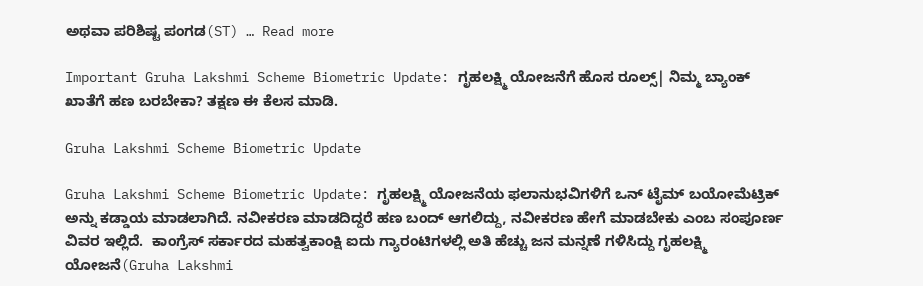ಅಥವಾ ಪರಿಶಿಷ್ಟ ಪಂಗಡ(ST) … Read more

Important Gruha Lakshmi Scheme Biometric Update: ಗೃಹಲಕ್ಷ್ಮಿ ಯೋಜನೆಗೆ ಹೊಸ ರೂಲ್ಸ್| ನಿಮ್ಮ ಬ್ಯಾಂಕ್ ಖಾತೆಗೆ ಹಣ ಬರಬೇಕಾ? ತಕ್ಷಣ ಈ ಕೆಲಸ ಮಾಡಿ.

Gruha Lakshmi Scheme Biometric Update

Gruha Lakshmi Scheme Biometric Update: ಗೃಹಲಕ್ಷ್ಮಿ ಯೋಜನೆಯ ಫಲಾನುಭವಿಗಳಿಗೆ ಒನ್ ಟೈಮ್ ಬಯೋಮೆಟ್ರಿಕ್ ಅನ್ನು ಕಡ್ಡಾಯ ಮಾಡಲಾಗಿದೆ. ನವೀಕರಣ ಮಾಡದಿದ್ದರೆ ಹಣ ಬಂದ್ ಆಗಲಿದ್ದು, ನವೀಕರಣ ಹೇಗೆ ಮಾಡಬೇಕು ಎಂಬ ಸಂಪೂರ್ಣ ವಿವರ ಇಲ್ಲಿದೆ.  ಕಾಂಗ್ರೆಸ್ ಸರ್ಕಾರದ ಮಹತ್ವಕಾಂಕ್ಷಿ ಐದು ಗ್ಯಾರಂಟಿಗಳಲ್ಲಿ ಅತಿ ಹೆಚ್ಚು ಜನ ಮನ್ನಣೆ ಗಳಿಸಿದ್ದು ಗೃಹಲಕ್ಷ್ಮಿ ಯೋಜನೆ(Gruha Lakshmi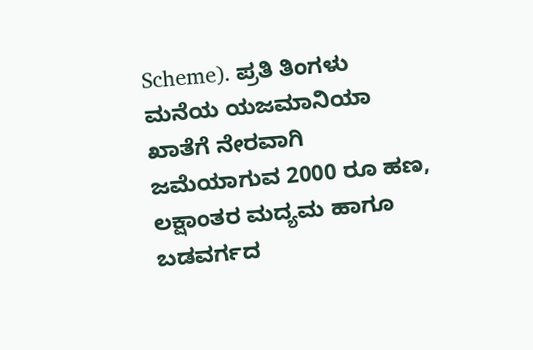Scheme). ಪ್ರತಿ ತಿಂಗಳು ಮನೆಯ ಯಜಮಾನಿಯಾ ಖಾತೆಗೆ ನೇರವಾಗಿ ಜಮೆಯಾಗುವ 2000 ರೂ ಹಣ, ಲಕ್ಷಾಂತರ ಮದ್ಯಮ ಹಾಗೂ ಬಡವರ್ಗದ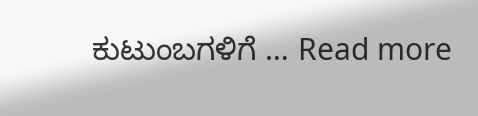ಕುಟುಂಬಗಳಿಗೆ … Read more